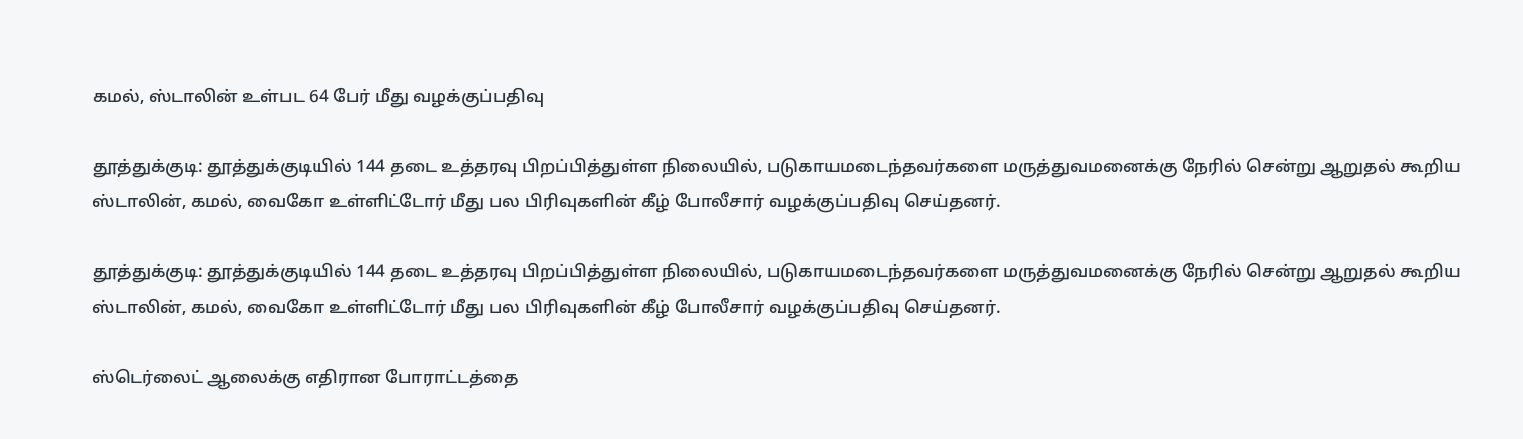கமல், ஸ்டாலின் உள்பட 64 பேர் மீது வழக்குப்பதிவு

தூத்துக்குடி: தூத்துக்குடியில் 144 தடை உத்தரவு பிறப்பித்துள்ள நிலையில், படுகாயமடைந்தவர்களை மருத்துவமனைக்கு நேரில் சென்று ஆறுதல் கூறிய ஸ்டாலின், கமல், வைகோ உள்ளிட்டோர் மீது பல பிரிவுகளின் கீழ் போலீசார் வழக்குப்பதிவு செய்தனர்.

தூத்துக்குடி: தூத்துக்குடியில் 144 தடை உத்தரவு பிறப்பித்துள்ள நிலையில், படுகாயமடைந்தவர்களை மருத்துவமனைக்கு நேரில் சென்று ஆறுதல் கூறிய ஸ்டாலின், கமல், வைகோ உள்ளிட்டோர் மீது பல பிரிவுகளின் கீழ் போலீசார் வழக்குப்பதிவு செய்தனர்.

ஸ்டெர்லைட் ஆலைக்கு எதிரான போராட்டத்தை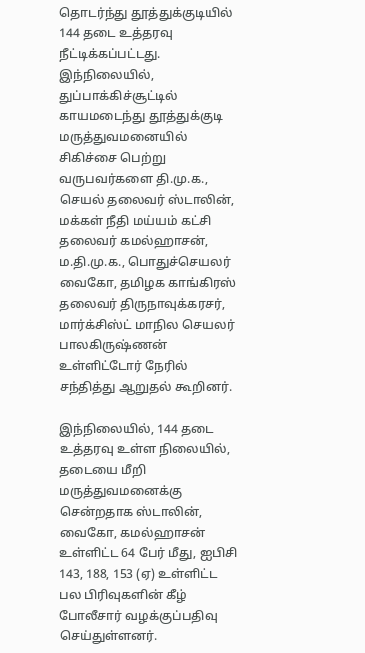தொடர்ந்து தூத்துக்குடியில் 144 தடை உத்தரவு நீட்டிக்கப்பட்டது. இந்நிலையில், துப்பாக்கிச்சூட்டில் காயமடைந்து தூத்துக்குடி மருத்துவமனையில் சிகிச்சை பெற்று வருபவர்களை தி.மு.க., செயல் தலைவர் ஸ்டாலின், மக்கள் நீதி மய்யம் கட்சி தலைவர் கமல்ஹாசன், ம.தி.மு.க., பொதுச்செயலர் வைகோ, தமிழக காங்கிரஸ் தலைவர் திருநாவுக்கரசர், மார்க்சிஸ்ட் மாநில செயலர் பாலகிருஷ்ணன் உள்ளிட்டோர் நேரில் சந்தித்து ஆறுதல் கூறினர்.

இந்நிலையில், 144 தடை உத்தரவு உள்ள நிலையில், தடையை மீறி மருத்துவமனைக்கு சென்றதாக ஸ்டாலின், வைகோ, கமல்ஹாசன் உள்ளிட்ட 64 பேர் மீது, ஐபிசி 143, 188, 153 (ஏ) உள்ளிட்ட பல பிரிவுகளின் கீழ் போலீசார் வழக்குப்பதிவு செய்துள்ளனர்.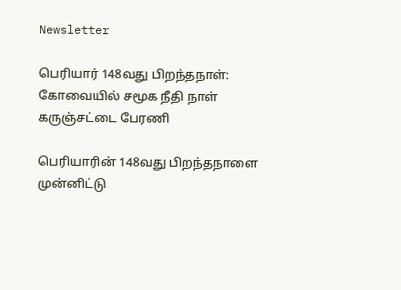Newsletter

பெரியார் 148வது பிறந்தநாள்: கோவையில் சமூக நீதி நாள் கருஞ்சட்டை பேரணி

பெரியாரின் 148வது பிறந்தநாளை முன்னிட்டு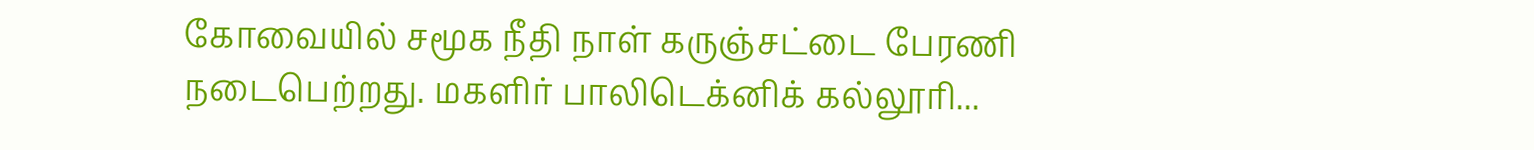கோவையில் சமூக நீதி நாள் கருஞ்சட்டை பேரணி நடைபெற்றது. மகளிர் பாலிடெக்னிக் கல்லூரி...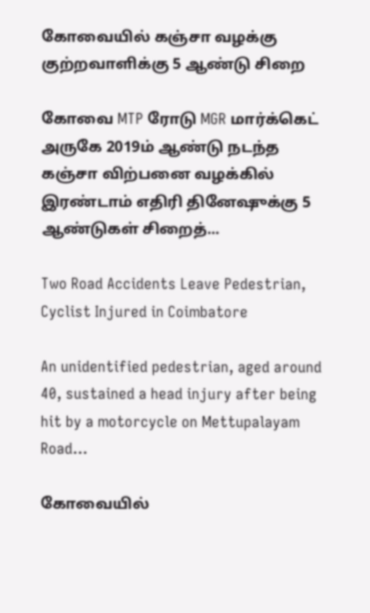கோவையில் கஞ்சா வழக்கு குற்றவாளிக்கு 5 ஆண்டு சிறை

கோவை MTP ரோடு MGR மார்க்கெட் அருகே 2019ம் ஆண்டு நடந்த கஞ்சா விற்பனை வழக்கில் இரண்டாம் எதிரி தினேஷுக்கு 5 ஆண்டுகள் சிறைத்...

Two Road Accidents Leave Pedestrian, Cyclist Injured in Coimbatore

An unidentified pedestrian, aged around 40, sustained a head injury after being hit by a motorcycle on Mettupalayam Road...

கோவையில்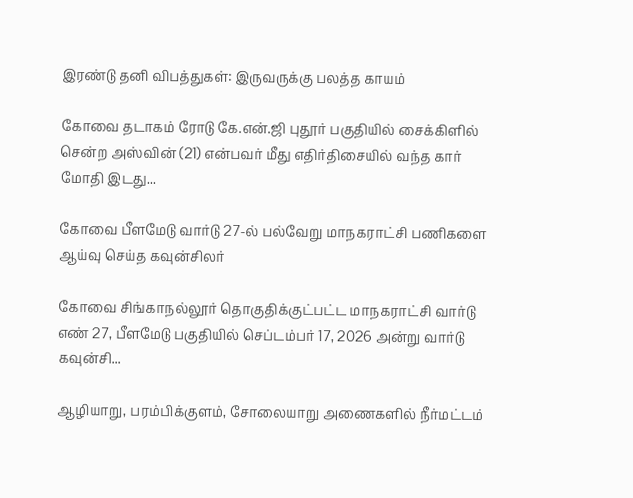இரண்டு தனி விபத்துகள்: இருவருக்கு பலத்த காயம்

கோவை தடாகம் ரோடு கே.என்.ஜி புதூர் பகுதியில் சைக்கிளில் சென்ற அஸ்வின் (21) என்பவர் மீது எதிர்திசையில் வந்த கார் மோதி இடது...

கோவை பீளமேடு வார்டு 27-ல் பல்வேறு மாநகராட்சி பணிகளை ஆய்வு செய்த கவுன்சிலர்

கோவை சிங்காநல்லூர் தொகுதிக்குட்பட்ட மாநகராட்சி வார்டு எண் 27, பீளமேடு பகுதியில் செப்டம்பர் 17, 2026 அன்று வார்டு கவுன்சி...

ஆழியாறு, பரம்பிக்குளம், சோலையாறு அணைகளில் நீர்மட்டம்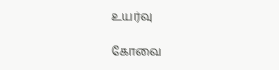உயர்வு

கோவை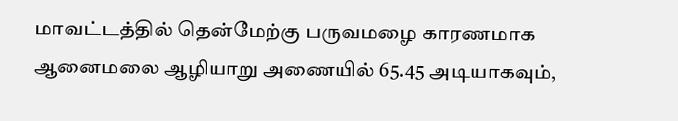மாவட்டத்தில் தென்மேற்கு பருவமழை காரணமாக ஆனைமலை ஆழியாறு அணையில் 65.45 அடியாகவும்,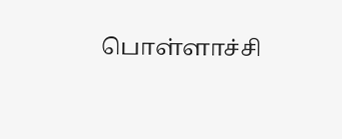பொள்ளாச்சி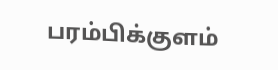பரம்பிக்குளம்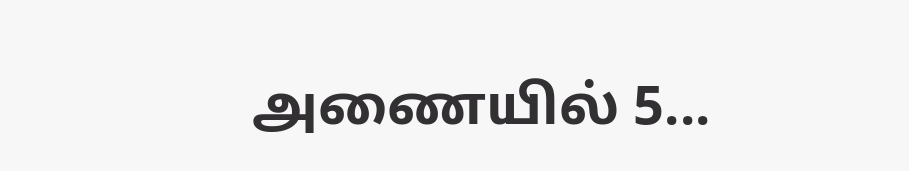அணையில் 5...